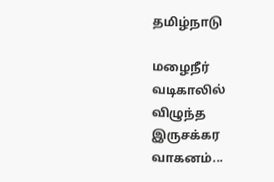தமிழ்நாடு

மழைநீர் வடிகாலில் விழுந்த இருசக்கர வாகனம்...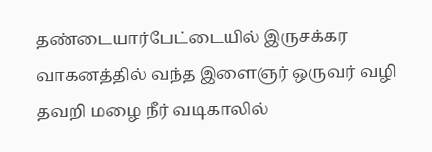தண்டையார்பேட்டையில் இருசக்கர வாகனத்தில் வந்த இளைஞர் ஒருவர் வழி தவறி மழை நீர் வடிகாலில்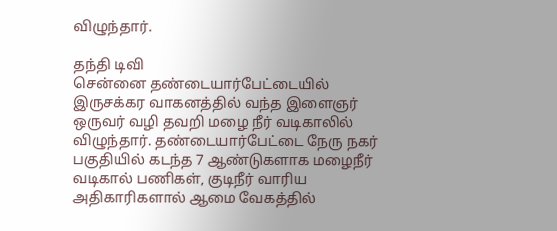விழுந்தார்.

தந்தி டிவி
சென்னை தண்டையார்பேட்டையில் இருசக்கர வாகனத்தில் வந்த இளைஞர் ஒருவர் வழி தவறி மழை நீர் வடிகாலில் விழுந்தார். தண்டையார்பேட்டை நேரு நகர் பகுதியில் கடந்த 7 ஆண்டுகளாக மழைநீர் வடிகால் பணிகள், குடிநீர் வாரிய அதிகாரிகளால் ஆமை வேகத்தில்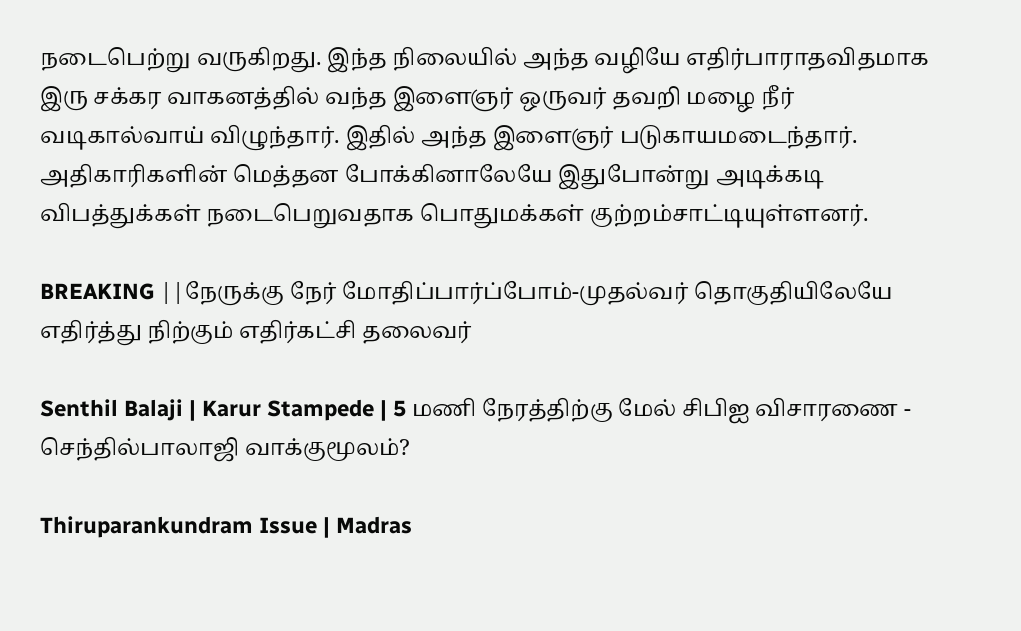நடைபெற்று வருகிறது. இந்த நிலையில் அந்த வழியே எதிர்பாராதவிதமாக இரு சக்கர வாகனத்தில் வந்த இளைஞர் ஒருவர் தவறி மழை நீர் வடிகால்வாய் விழுந்தார். இதில் அந்த இளைஞர் படுகாயமடைந்தார். அதிகாரிகளின் மெத்தன போக்கினாலேயே இதுபோன்று அடிக்கடி விபத்துக்கள் நடைபெறுவதாக பொதுமக்கள் குற்றம்சாட்டியுள்ளனர்.

BREAKING ||நேருக்கு நேர் மோதிப்பார்ப்போம்-முதல்வர் தொகுதியிலேயே எதிர்த்து நிற்கும் எதிர்கட்சி தலைவர்

Senthil Balaji | Karur Stampede | 5 மணி நேரத்திற்கு மேல் சிபிஐ விசாரணை - செந்தில்பாலாஜி வாக்குமூலம்?

Thiruparankundram Issue | Madras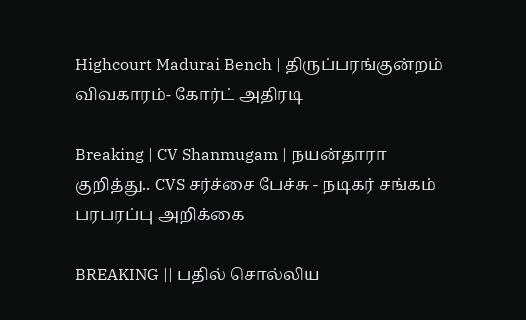Highcourt Madurai Bench | திருப்பரங்குன்றம் விவகாரம்- கோர்ட் அதிரடி

Breaking | CV Shanmugam | நயன்தாரா குறித்து.. CVS சர்ச்சை பேச்சு - நடிகர் சங்கம் பரபரப்பு அறிக்கை

BREAKING || பதில் சொல்லிய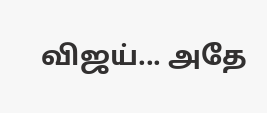விஜய்... அதே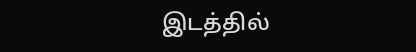இடத்தில்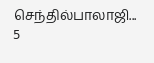செந்தில்பாலாஜி... 5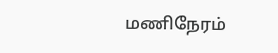மணிநேரம்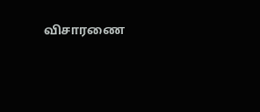விசாரணை